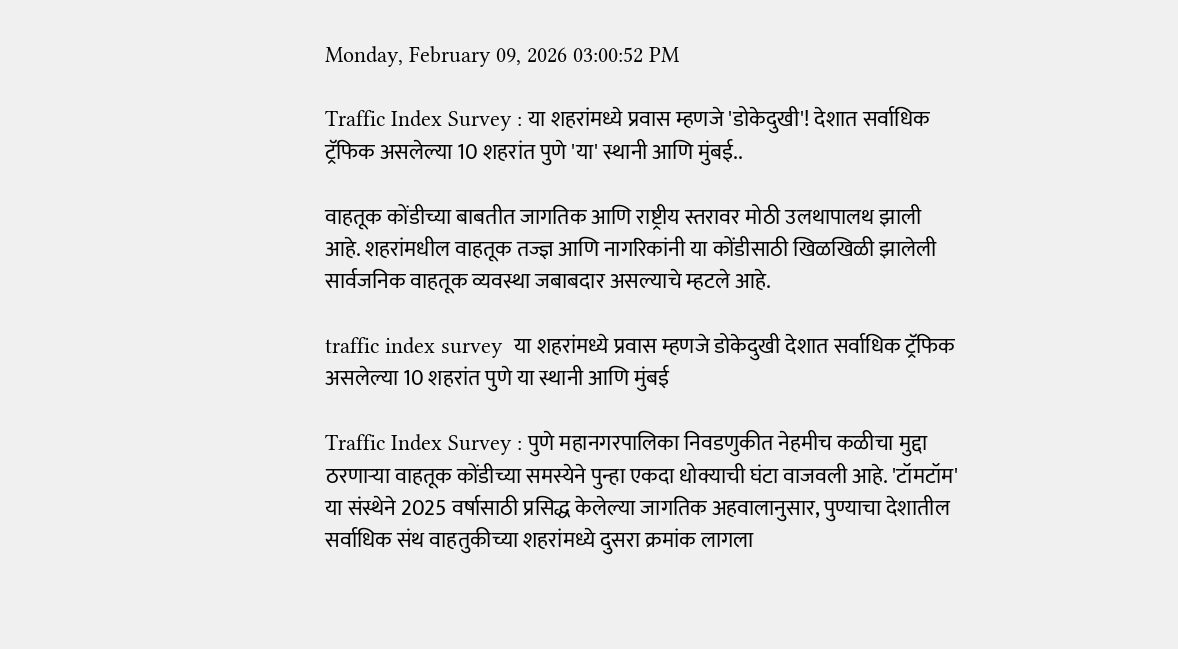Monday, February 09, 2026 03:00:52 PM

Traffic Index Survey : या शहरांमध्ये प्रवास म्हणजे 'डोकेदुखी'! देशात सर्वाधिक ट्रॅफिक असलेल्या 10 शहरांत पुणे 'या' स्थानी आणि मुंबई..

वाहतूक कोंडीच्या बाबतीत जागतिक आणि राष्ट्रीय स्तरावर मोठी उलथापालथ झाली आहे. शहरांमधील वाहतूक तज्ज्ञ आणि नागरिकांनी या कोंडीसाठी खिळखिळी झालेली सार्वजनिक वाहतूक व्यवस्था जबाबदार असल्याचे म्हटले आहे.

traffic index survey  या शहरांमध्ये प्रवास म्हणजे डोकेदुखी देशात सर्वाधिक ट्रॅफिक असलेल्या 10 शहरांत पुणे या स्थानी आणि मुंबई

Traffic Index Survey : पुणे महानगरपालिका निवडणुकीत नेहमीच कळीचा मुद्दा ठरणाऱ्या वाहतूक कोंडीच्या समस्येने पुन्हा एकदा धोक्याची घंटा वाजवली आहे. 'टॉमटॉम' या संस्थेने 2025 वर्षासाठी प्रसिद्ध केलेल्या जागतिक अहवालानुसार, पुण्याचा देशातील सर्वाधिक संथ वाहतुकीच्या शहरांमध्ये दुसरा क्रमांक लागला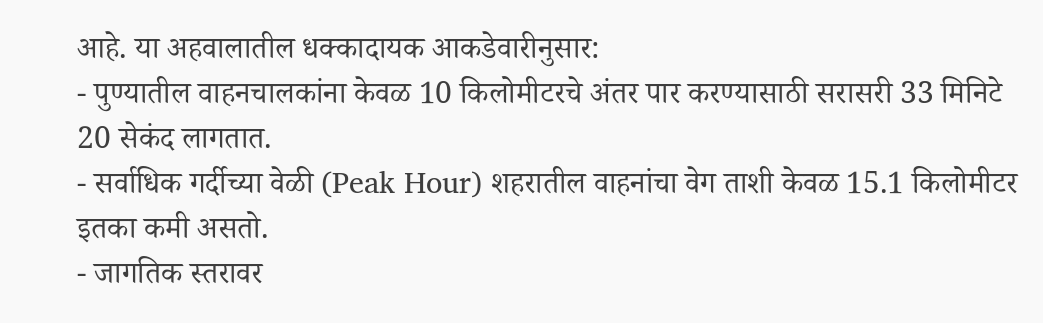आहे. या अहवालातील धक्कादायक आकडेवारीनुसार:
- पुण्यातील वाहनचालकांना केवळ 10 किलोमीटरचे अंतर पार करण्यासाठी सरासरी 33 मिनिटे 20 सेकंद लागतात.
- सर्वाधिक गर्दीच्या वेळी (Peak Hour) शहरातील वाहनांचा वेग ताशी केवळ 15.1 किलोमीटर इतका कमी असतो.
- जागतिक स्तरावर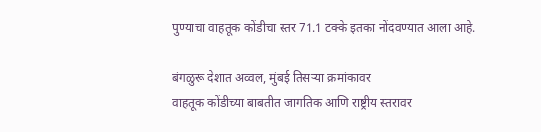पुण्याचा वाहतूक कोंडीचा स्तर 71.1 टक्के इतका नोंदवण्यात आला आहे.

बंगळुरू देशात अव्वल, मुंबई तिसऱ्या क्रमांकावर
वाहतूक कोंडीच्या बाबतीत जागतिक आणि राष्ट्रीय स्तरावर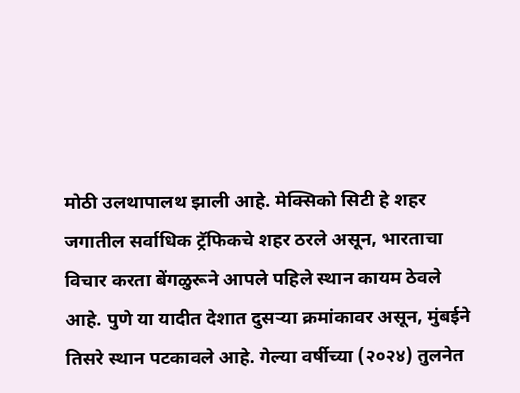मोठी उलथापालथ झाली आहे. मेक्सिको सिटी हे शहर जगातील सर्वाधिक ट्रॅफिकचे शहर ठरले असून, भारताचा विचार करता बेंगळुरूने आपले पहिले स्थान कायम ठेवले आहे. पुणे या यादीत देशात दुसऱ्या क्रमांकावर असून, मुंबईने तिसरे स्थान पटकावले आहे. गेल्या वर्षीच्या (२०२४) तुलनेत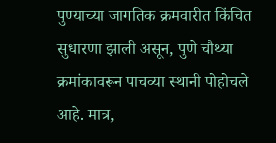पुण्याच्या जागतिक क्रमवारीत किंचित सुधारणा झाली असून, पुणे चौथ्या क्रमांकावरून पाचव्या स्थानी पोहोचले आहे. मात्र,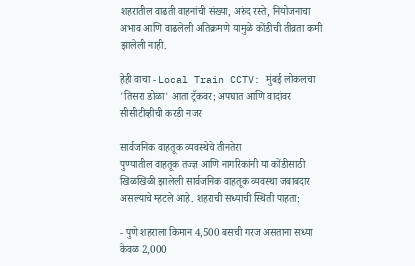शहरातील वाढती वाहनांची संख्या, अरुंद रस्ते, नियोजनाचा अभाव आणि वाढलेली अतिक्रमणे यामुळे कोंडीची तीव्रता कमी झालेली नाही.

हेही वाचा - Local Train CCTV: मुंबई लोकलचा 'तिसरा डोळा' आता ट्रॅकवर; अपघात आणि वादांवर सीसीटीव्हीची करडी नजर

सार्वजनिक वाहतूक व्यवस्थेचे तीनतेरा
पुण्यातील वाहतूक तज्ज्ञ आणि नागरिकांनी या कोंडीसाठी खिळखिळी झालेली सार्वजनिक वाहतूक व्यवस्था जबाबदार असल्याचे म्हटले आहे. शहराची सध्याची स्थिती पाहता:

- पुणे शहराला किमान 4,500 बसची गरज असताना सध्या केवळ 2,000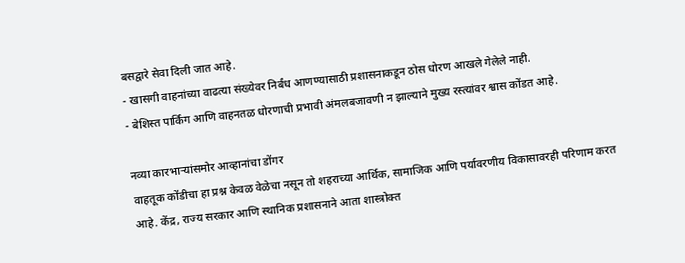बसद्वारे सेवा दिली जात आहे.
- खासगी वाहनांच्या वाढत्या संख्येवर निर्बंध आणण्यासाठी प्रशासनाकडून ठोस धोरण आखले गेलेले नाही.
- बेशिस्त पार्किंग आणि वाहनतळ धोरणाची प्रभावी अंमलबजावणी न झाल्याने मुख्य रस्त्यांवर श्वास कोंडत आहे.

नव्या कारभाऱ्यांसमोर आव्हानांचा डोंगर
वाहतूक कोंडीचा हा प्रश्न केवळ वेळेचा नसून तो शहराच्या आर्थिक, सामाजिक आणि पर्यावरणीय विकासावरही परिणाम करत आहे. केंद्र, राज्य सरकार आणि स्थानिक प्रशासनाने आता शास्त्रोक्त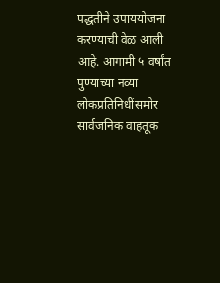पद्धतीने उपाययोजना करण्याची वेळ आली आहे. आगामी ५ वर्षांत पुण्याच्या नव्या लोकप्रतिनिधींसमोर सार्वजनिक वाहतूक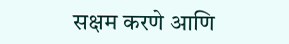सक्षम करणे आणि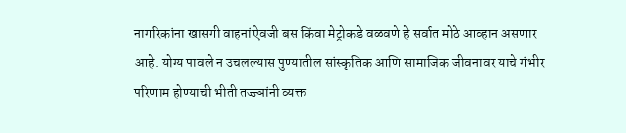नागरिकांना खासगी वाहनांऐवजी बस किंवा मेट्रोकडे वळवणे हे सर्वात मोठे आव्हान असणार आहे. योग्य पावले न उचलल्यास पुण्यातील सांस्कृतिक आणि सामाजिक जीवनावर याचे गंभीर परिणाम होण्याची भीती तज्ज्ञांनी व्यक्त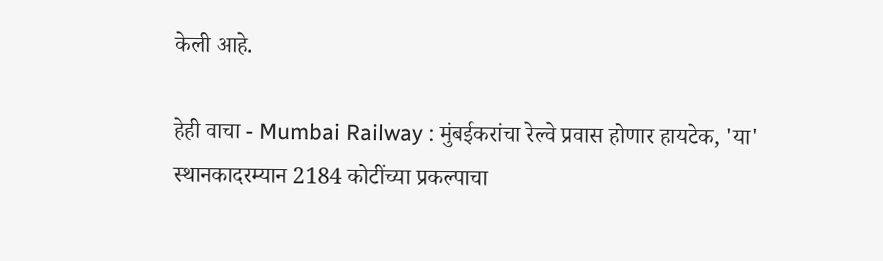केली आहे.

हेही वाचा - Mumbai Railway : मुंबईकरांचा रेल्वे प्रवास होणार हायटेक, 'या' स्थानकादरम्यान 2184 कोटींच्या प्रकल्पाचा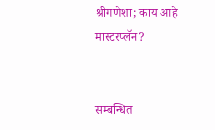श्रीगणेशा; काय आहे मास्टरप्लॅन?


सम्बन्धित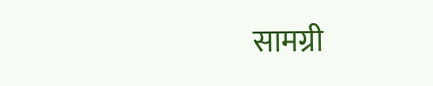सामग्री